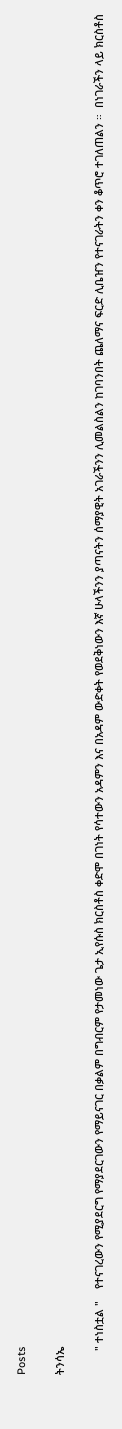Posts

ትንሳኤ

        " ተነስቷል "    የተናገረውን የሚያደርግ የማያደርገውን የማይናገር በቃልም በግብርም የታመነው ጌታ ኢየሱስ ክርስቶስ ቀድሞ በገነት የሳተውን አዳምን እና በአዳም ውድቀት የወደቅነውን እኛ ሁላችንን ያጣናትን ሰማያዊት አገራችንን ሊመልስልን ከገባንበት ጨለማና ፍርድ ሊቤዠን የተናገራትን ቀን ቆጥሮ ተገለጠልን ።  በነገራችን ላይ ክርስቶስ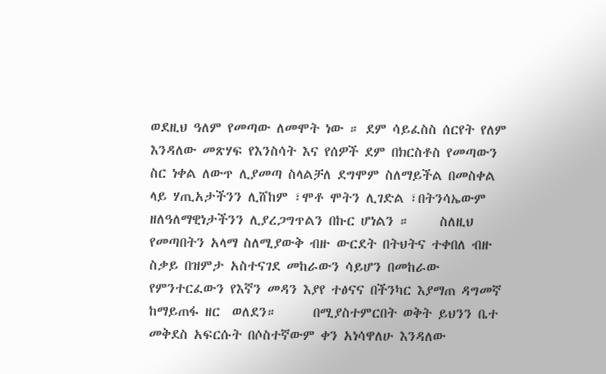ወደዚህ ዓለም የመጣው ለመሞት ነው ። ደም ሳይፈስስ ሰርየት የለም እንዳለው መጽሃፍ የእንስሳት እና የሰዎች ደም በክርስቶስ የመጣውን ስር ነቀል ለውጥ ሊያመጣ ስላልቻለ ደግሞም ስለማይችል በመስቀል ላይ ሃጢአታችንን ሊሸከም ፣ሞቶ ሞትን ሊገድል ፣በትንሳኤውም ዘለዓለማዊነታችንን ሊያረጋግጥልን በኩር ሆነልን ።     ስለዚህ የመጣበትን አላማ ስለሚያውቅ ብዙ ውርደት በትህትና ተቀበለ ብዙ ስቃይ በዝምታ አስተናገደ መከራውን ሳይሆን በመከራው የምንተርፈውን የእኛን መዳን እያየ ተፅናና በችንካር እያማጠ ዳግመኛ ከማይጠፋ ዘር  ወለደን።      በሚያስተምርበት ወቅት ይህንን ቤተ መቅደስ አፍርሱት በሶስተኛውም ቀን አነሳዋለሁ እንዳለው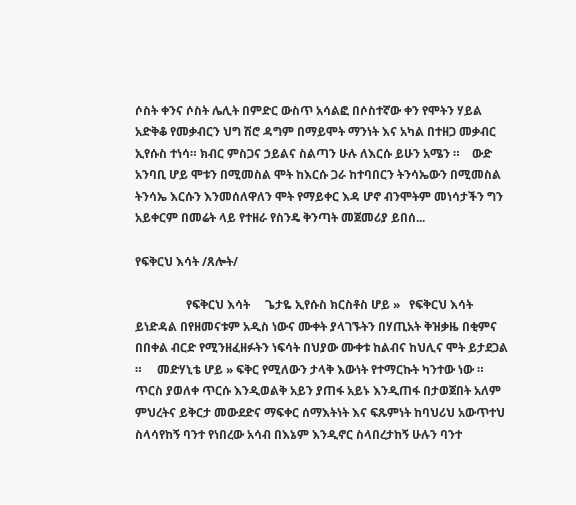ሶስት ቀንና ሶስት ሌሊት በምድር ውስጥ አሳልፎ በሶስተኛው ቀን የሞትን ሃይል አድቅቆ የመቃብርን ህግ ሽሮ ዳግም በማይሞት ማንነት እና አካል በተዘጋ መቃብር ኢየሱስ ተነሳ። ክብር ምስጋና ኃይልና ስልጣን ሁሉ ለእርሱ ይሁን አሜን ።    ውድ አንባቢ ሆይ ሞቱን በሚመስል ሞት ከእርሱ ጋራ ከተባበርን ትንሳኤውን በሚመስል ትንሳኤ እርሱን እንመሰለዋለን ሞት የማይቀር እዳ ሆኖ ብንሞትም መነሳታችን ግን አይቀርም በመሬት ላይ የተዘራ የስንዴ ቅንጣት መጀመሪያ ይበሰ...

የፍቅርህ እሳት /ጸሎት/

                 የፍቅርህ እሳት     ጌታዬ ኢየሱስ ክርስቶስ ሆይ »   የፍቅርህ እሳት ይነድዳል በየዘመናቱም አዲስ ነውና ሙቀት ያላገኙትን በሃጢአት ቅዝቃዜ በቂምና በበቀል ብርድ የሚንዘፈዘፉትን ነፍሳት በህያው ሙቀቱ ከልብና ከህሊና ሞት ይታደጋል ።     መድሃኒቴ ሆይ » ፍቅር የሚለውን ታላቅ እውነት የተማርኩት ካንተው ነው ። ጥርስ ያወለቀ ጥርሱ እንዲወልቅ አይን ያጠፋ አይኑ እንዲጠፋ በታወጀበት አለም ምህረትና ይቅርታ መውደድና ማፍቀር ሰማእትነት እና ፍጹምነት ከባህሪህ አውጥተህ ስላሳየከኝ ባንተ የነበረው አሳብ በእኔም እንዲኖር ስላበረታከኝ ሁሉን ባንተ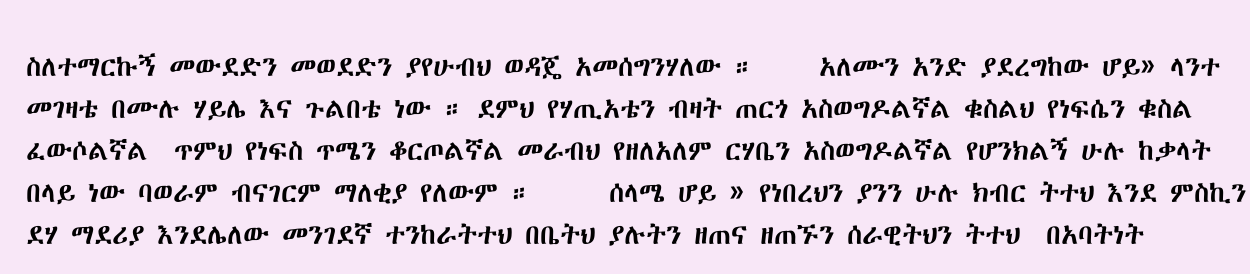ስለተማርኩኝ መውደድን መወደድን ያየሁብህ ወዳጄ አመሰግንሃለው ።     አለሙን አንድ ያደረግከው ሆይ» ላንተ መገዛቴ በሙሉ ሃይሌ እና ጉልበቴ ነው ። ደምህ የሃጢአቴን ብዛት ጠርጎ አስወግዶልኛል ቁስልህ የነፍሴን ቁስል ፈውሶልኛል  ጥምህ የነፍስ ጥሜን ቆርጦልኛል መራብህ የዘለአለም ርሃቤን አስወግዶልኛል የሆንክልኝ ሁሉ ከቃላት በላይ ነው ባወራም ብናገርም ማለቂያ የለውም ።      ሰላሜ ሆይ » የነበረህን ያንን ሁሉ ክብር ትተህ እንደ ምስኪን ደሃ ማደሪያ እንደሌለው መንገደኛ ተንከራትተህ በቤትህ ያሉትን ዘጠና ዘጠኙን ሰራዊትህን ትተህ  በአባትነት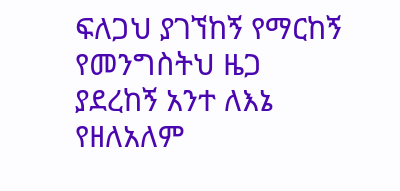ፍለጋህ ያገኘከኝ የማርከኝ የመንግስትህ ዜጋ ያደረከኝ አንተ ለእኔ የዘለአለም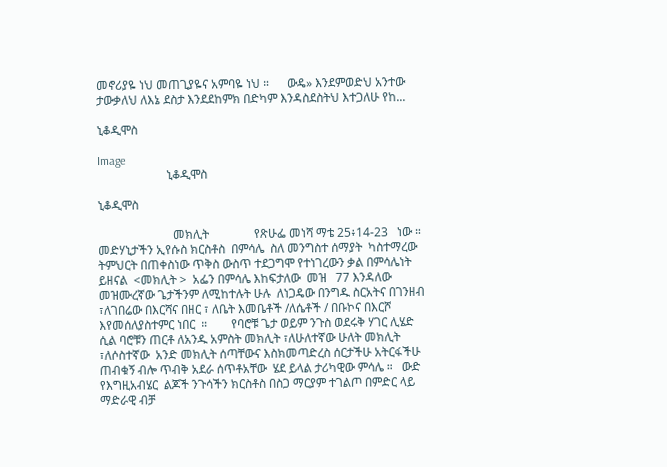መኖሪያዬ ነህ መጠጊያዬና አምባዬ ነህ ።      ውዴ» እንደምወድህ አንተው ታውቃለህ ለእኔ ደስታ እንደደከምክ በድካም እንዳስደስትህ እተጋለሁ የከ...

ኒቆዲሞስ

Image
                       ኒቆዲሞስ

ኒቆዲሞስ

                         መክሊት               የጽሁፌ መነሻ ማቴ 25፥14-23   ነው ። መድሃኒታችን ኢየሱስ ክርስቶስ  በምሳሌ  ስለ መንግስተ ሰማያት  ካስተማረው ትምህርት በጠቀስነው ጥቅስ ውስጥ ተደጋግሞ የተነገረውን ቃል በምሳሌነት ይዘናል  <መክሊት >  አፌን በምሳሌ እከፍታለው  መዝ   77 እንዳለው መዝሙረኛው ጌታችንም ለሚከተሉት ሁሉ  ለነጋዴው በንግዱ ስርአትና በገንዘብ ፣ለገበሬው በእርሻና በዘር ፣ ለቤት እመቤቶች /ለሴቶች / በቡኮና በእርሾ እየመሰለያስተምር ነበር  ።        የባሮቹ ጌታ ወይም ንጉስ ወደሩቅ ሃገር ሊሄድ ሲል ባሮቹን ጠርቶ ለአንዱ አምስት መክሊት ፣ለሁለተኛው ሁለት መክሊት ፣ለሶስተኛው  አንድ መክሊት ሰጣቸውና እስክመጣድረስ ሰርታችሁ አትርፋችሁ ጠብቁኝ ብሎ ጥብቅ አደራ ሰጥቶአቸው  ሄደ ይላል ታሪካዊው ምሳሌ ።   ውድ የእግዚአብሄር  ልጆች ንጉሳችን ክርስቶስ በስጋ ማርያም ተገልጦ በምድር ላይ ማድራዊ ብቻ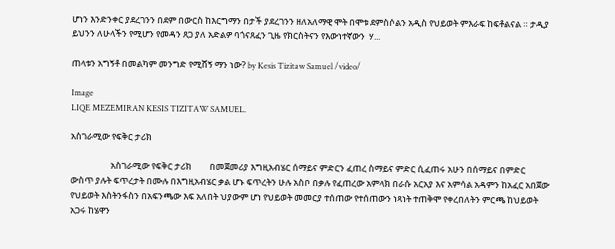ሆነን እንድንቀር ያደረገንን በደም በውርስ ከእርግማን በታች ያደረገንን ዘለአለማዊ ሞት በሞቱ ደምስሶልን አዲስ የህይወት ምእራፍ ከፍቶልናል ። ታዲያ ይህንን ለሁላችን የሚሆን የመዳን ጸጋ ያለ አድልዎ ባጎናጸፈን ጊዜ የክርስትናን የእውነተኛውን  ሃ...

ጠላቱን አግኝቶ በመልካም መንግድ የሚሸኝ ማን ነው? by Kesis Tizitaw Samuel /video/

Image
LIQE MEZEMIRAN KESIS TIZITAW SAMUEL.

አስገራሚው የፍቅር ታሪክ

                    አስገራሚው የፍቅር ታሪክ         በመጀመሪያ እግዚአብሄር ሰማይና ምድርን ፈጠረ ስማይና ምድር ሲፈጠሩ አሁን በሰማይና በምድር ውስጥ ያሉት ፍጥረታት በሙሉ በእግዚአብሄር ቃል ሆኑ ፍጥረትን ሁሉ አስቦ በቃሉ የፈጠረው አምላክ በራሱ አርአያ እና አምሳል አዳምን ከአፈር አበጀው የህይወት እስትንፋስን በአፍንጫው እፍ አለበት ህያውም ሆነ የህይወት መመርያ ተሰጠው የተሰጠውን ነጻነት ተጠቅሞ የቀረበለትን ምርጫ ከህይወት አጋሩ ከሄዋን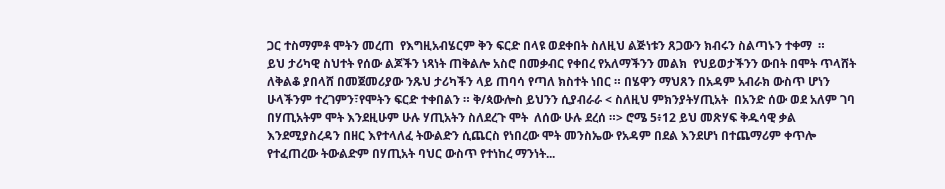ጋር ተስማምቶ ሞትን መረጠ  የእግዚአብሄርም ቅን ፍርድ በላዩ ወደቀበት ስለዚህ ልጅነቱን ጸጋውን ክብሩን ስልጣኑን ተቀማ  ።         ይህ ታሪካዊ ስህተት የሰው ልጆችን ነጻነት ጠቅልሎ አስሮ በመቃብር የቀበረ የአለማችንን መልክ  የህይወታችንን ውበት በሞት ጥላሸት ለቅልቆ ያበላሸ በመጀመሪያው ንጹህ ታሪካችን ላይ ጠባሳ የጣለ ክስተት ነበር ። በሄዋን ማህጸን በአዳም አብራክ ውስጥ ሆነን ሁላችንም ተረገምን፣የሞትን ፍርድ ተቀበልን ። ቅ/ጳውሎስ ይህንን ሲያብራራ < ስለዚህ ምክንያትሃጢአት  በአንድ ሰው ወደ አለም ገባ በሃጢአትም ሞት እንደዚሁም ሁሉ ሃጢአትን ስለደረጉ ሞት  ለሰው ሁሉ ደረሰ ።> ሮሜ 5፥12 ይህ መጽሃፍ ቅዱሳዊ ቃል እንደሚያስረዳን በዘር እየተላለፈ ትውልድን ሲጨርስ የነበረው ሞት መንስኤው የአዳም በደል እንደሆነ በተጨማሪም ቀጥሎ የተፈጠረው ትውልድም በሃጢአት ባህር ውስጥ የተነከረ ማንነት...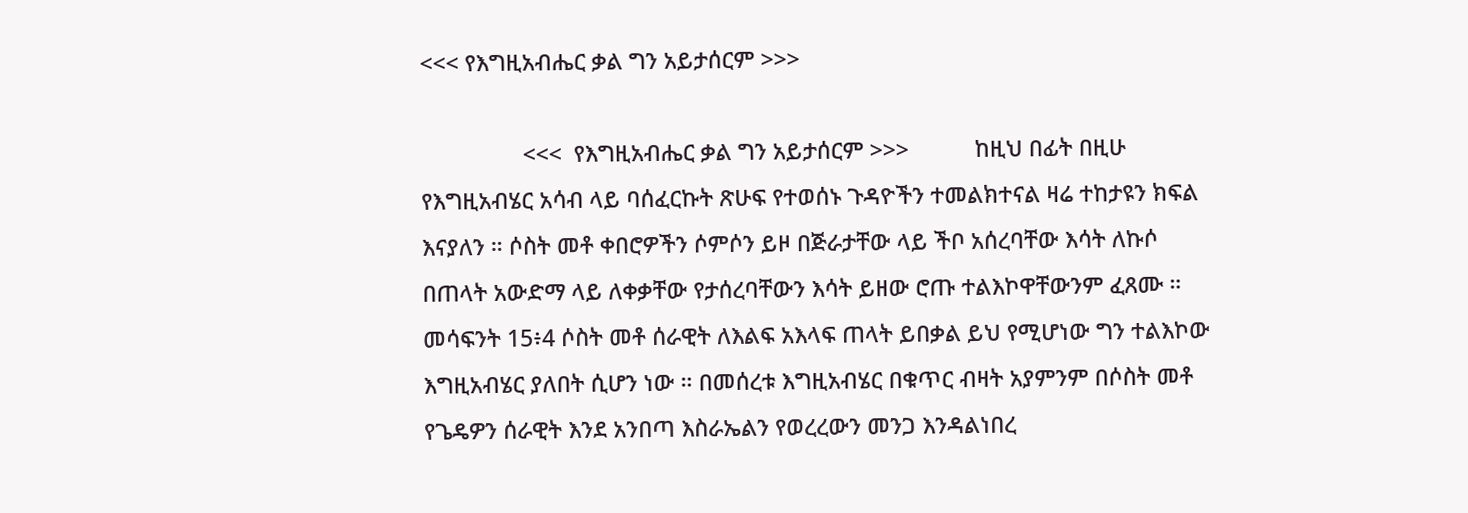<<< የእግዚአብሔር ቃል ግን አይታሰርም >>>

                 <<<  የእግዚአብሔር ቃል ግን አይታሰርም >>>           ከዚህ በፊት በዚሁ የእግዚአብሄር አሳብ ላይ ባሰፈርኩት ጽሁፍ የተወሰኑ ጉዳዮችን ተመልክተናል ዛሬ ተከታዩን ክፍል እናያለን ። ሶስት መቶ ቀበሮዎችን ሶምሶን ይዞ በጅራታቸው ላይ ችቦ አሰረባቸው እሳት ለኩሶ በጠላት አውድማ ላይ ለቀቃቸው የታሰረባቸውን እሳት ይዘው ሮጡ ተልእኮዋቸውንም ፈጸሙ ። መሳፍንት 15፥4 ሶስት መቶ ሰራዊት ለእልፍ አእላፍ ጠላት ይበቃል ይህ የሚሆነው ግን ተልእኮው እግዚአብሄር ያለበት ሲሆን ነው ። በመሰረቱ እግዚአብሄር በቁጥር ብዛት አያምንም በሶስት መቶ የጌዴዎን ሰራዊት እንደ አንበጣ እስራኤልን የወረረውን መንጋ እንዳልነበረ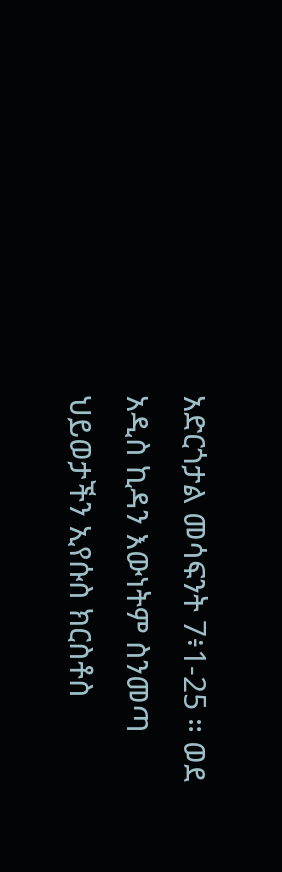አድርጎታል መሳፍንት 7፥1-25 ። ወደ አዲስ ኪዳን እውነትም ስንመጣ ህይወታችን ኢየሱስ ክርስቶስ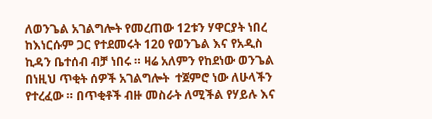ለወንጌል አገልግሎት የመረጠው 12ቱን ሃዋርያት ነበረ ከእነርሱም ጋር የተደመሩት 120 የወንጌል እና የአዲስ ኪዳን ቤተሰብ ብቻ ነበሩ ። ዛሬ አለምን የከደነው ወንጌል በነዚህ ጥቂት ሰዎች አገልግሎት  ተጀምሮ ነው ለሁላችን የተረፈው ። በጥቂቶች ብዙ መስራት ለሚችል የሃይሉ እና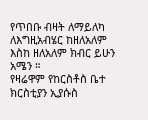የጥበቡ ብዛት ለማይለካ ለእግዚአብሄር ከዘለአለም እስከ ዘለአለም ክብር ይሁን አሜን ።                   የዛሬዋም የከርስቶስ ቤተ ክርስቲያን ኢያሱስ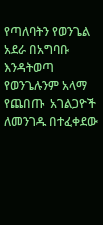የጣለባትን የወንጌል አደራ በአግባቡ እንዳትወጣ የወንጌሉንም አላማ የጨበጡ  አገልጋዮች ለመንገዱ በተፈቀደው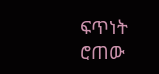ፍጥነት ሮጠው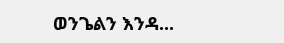ወንጌልን እንዳ...